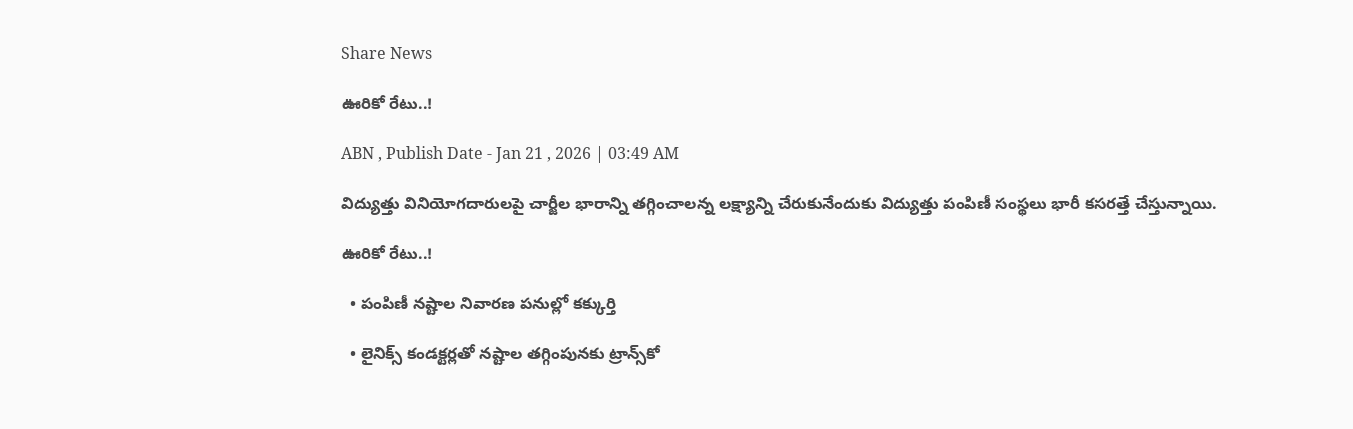Share News

ఊరికో రేటు..!

ABN , Publish Date - Jan 21 , 2026 | 03:49 AM

విద్యుత్తు వినియోగదారులపై చార్జీల భారాన్ని తగ్గించాలన్న లక్ష్యాన్ని చేరుకునేందుకు విద్యుత్తు పంపిణీ సంస్థలు భారీ కసరత్తే చేస్తున్నాయి.

ఊరికో రేటు..!

  • పంపిణీ నష్టాల నివారణ పనుల్లో కక్కుర్తి

  • లైనిక్స్‌ కండక్టర్లతో నష్టాల తగ్గింపునకు ట్రాన్స్‌కో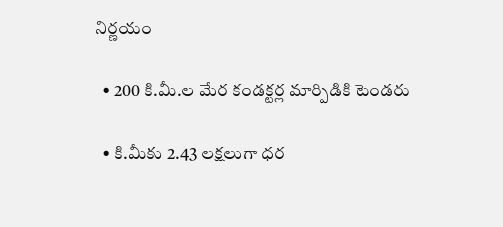నిర్ణయం

  • 200 కి.మీ.ల మేర కండక్టర్ల మార్పిడికి టెండరు

  • కి.మీకు 2.43 లక్షలుగా ధర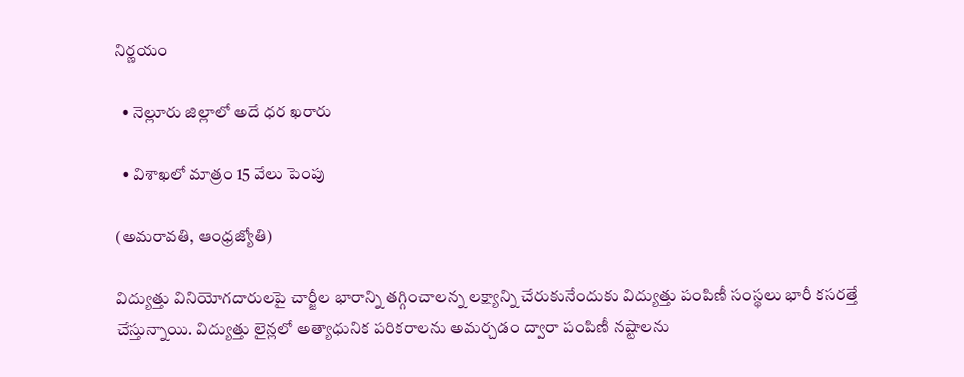నిర్ణయం

  • నెల్లూరు జిల్లాలో అదే ధర ఖరారు

  • విశాఖలో మాత్రం 15 వేలు పెంపు

(అమరావతి, ఆంధ్రజ్యోతి)

విద్యుత్తు వినియోగదారులపై చార్జీల భారాన్ని తగ్గించాలన్న లక్ష్యాన్ని చేరుకునేందుకు విద్యుత్తు పంపిణీ సంస్థలు భారీ కసరత్తే చేస్తున్నాయి. విద్యుత్తు లైన్లలో అత్యాధునిక పరికరాలను అమర్చడం ద్వారా పంపిణీ నష్టాలను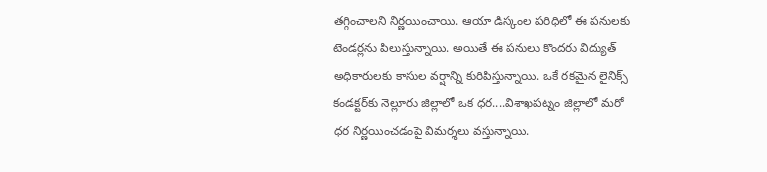తగ్గించాలని నిర్ణయించాయి. ఆయా డిస్కంల పరిధిలో ఈ పనులకు టెండర్లను పిలుస్తున్నాయి. అయితే ఈ పనులు కొందరు విద్యుత్‌ అధికారులకు కాసుల వర్షాన్ని కురిపిస్తున్నాయి. ఒకే రకమైన లైనిక్స్‌ కండక్టర్‌కు నెల్లూరు జిల్లాలో ఒక ధర....విశాఖపట్నం జిల్లాలో మరో ధర నిర్ణయించడంపై విమర్శలు వస్తున్నాయి.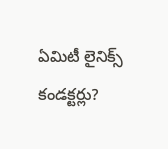ఏమిటీ లైనిక్స్‌ కండక్టర్లు?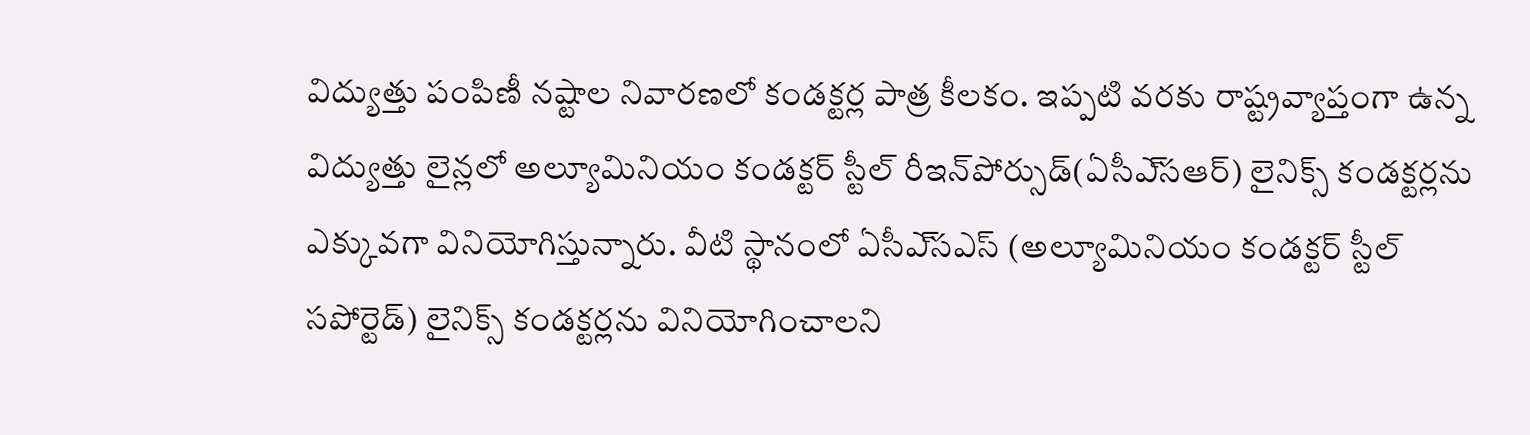విద్యుత్తు పంపిణీ నష్టాల నివారణలో కండక్టర్ల పాత్ర కీలకం. ఇప్పటి వరకు రాష్ట్రవ్యాప్తంగా ఉన్న విద్యుత్తు లైన్లలో అల్యూమినియం కండక్టర్‌ స్టీల్‌ రీఇన్‌పోర్సుడ్‌(ఏసీఎ్‌సఆర్‌) లైనిక్స్‌ కండక్టర్లను ఎక్కువగా వినియోగిస్తున్నారు. వీటి స్థానంలో ఏసీఎ్‌సఎస్‌ (అల్యూమినియం కండక్టర్‌ స్టీల్‌ సపోర్టెడ్‌) లైనిక్స్‌ కండక్టర్లను వినియోగించాలని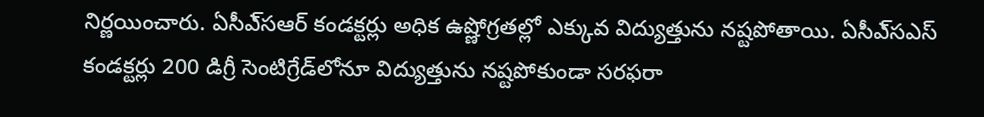నిర్ణయించారు. ఏసీఎ్‌సఆర్‌ కండక్టర్లు అధిక ఉష్ణోగ్రతల్లో ఎక్కువ విద్యుత్తును నష్టపోతాయి. ఏసీఎ్‌సఎస్‌ కండక్టర్లు 200 డిగ్రీ సెంటిగ్రేడ్‌లోనూ విద్యుత్తును నష్టపోకుండా సరఫరా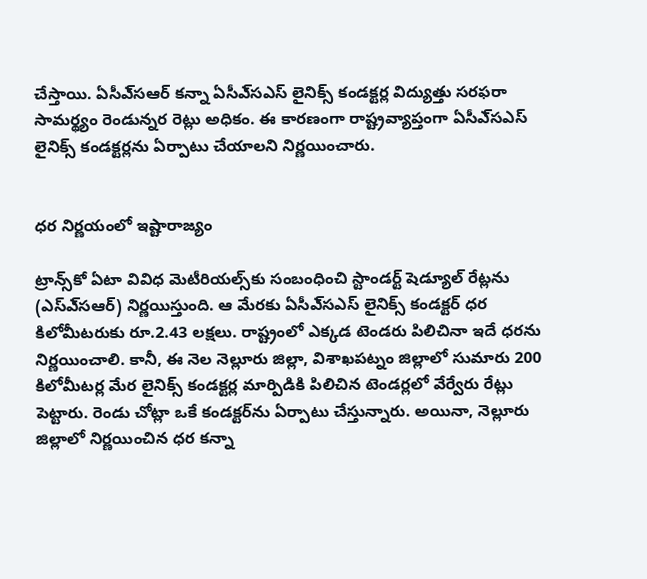చేస్తాయి. ఏసీఎ్‌సఆర్‌ కన్నా ఏసీఎ్‌సఎస్‌ లైనిక్స్‌ కండక్టర్ల విద్యుత్తు సరఫరా సామర్థ్యం రెండున్నర రెట్లు అధికం. ఈ కారణంగా రాష్ట్రవ్యాప్తంగా ఏసీఎ్‌సఎస్‌ లైనిక్స్‌ కండక్టర్లను ఏర్పాటు చేయాలని నిర్ణయించారు.


ధర నిర్ణయంలో ఇష్టారాజ్యం

ట్రాన్స్‌కో ఏటా వివిధ మెటీరియల్స్‌కు సంబంధించి స్టాండర్ట్‌ షెడ్యూల్‌ రేట్లను (ఎస్‌ఎ్‌సఆర్‌) నిర్ణయిస్తుంది. ఆ మేరకు ఏసీఎ్‌సఎస్‌ లైనిక్స్‌ కండక్టర్‌ ధర కిలోమీటరుకు రూ.2.43 లక్షలు. రాష్ట్రంలో ఎక్కడ టెండరు పిలిచినా ఇదే ధరను నిర్ణయించాలి. కానీ, ఈ నెల నెల్లూరు జిల్లా, విశాఖపట్నం జిల్లాలో సుమారు 200 కిలోమీటర్ల మేర లైనిక్స్‌ కండక్టర్ల మార్పిడికి పిలిచిన టెండర్లలో వేర్వేరు రేట్లు పెట్టారు. రెండు చోట్లా ఒకే కండక్టర్‌ను ఏర్పాటు చేస్తున్నారు. అయినా, నెల్లూరు జిల్లాలో నిర్ణయించిన ధర కన్నా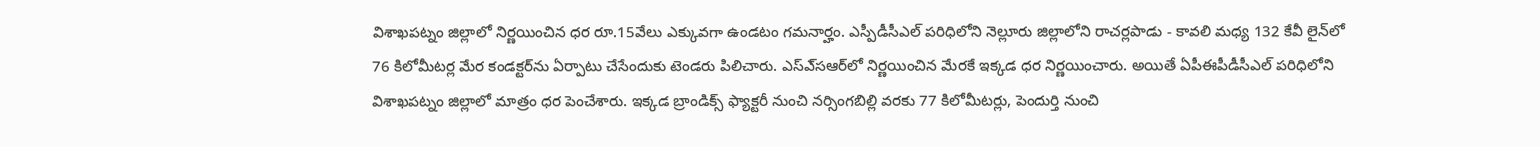విశాఖపట్నం జిల్లాలో నిర్ణయించిన ధర రూ.15వేలు ఎక్కువగా ఉండటం గమనార్హం. ఎస్పీడీసీఎల్‌ పరిధిలోని నెల్లూరు జిల్లాలోని రాచర్లపాడు - కావలి మధ్య 132 కేవీ లైన్‌లో 76 కిలోమీటర్ల మేర కండక్టర్‌ను ఏర్పాటు చేసేందుకు టెండరు పిలిచారు. ఎస్‌ఎ్‌సఆర్‌లో నిర్ణయించిన మేరకే ఇక్కడ ధర నిర్ణయించారు. అయితే ఏపీఈపీడీసీఎల్‌ పరిధిలోని విశాఖపట్నం జిల్లాలో మాత్రం ధర పెంచేశారు. ఇక్కడ బ్రాండిక్స్‌ ఫ్యాక్టరీ నుంచి నర్సింగబిల్లి వరకు 77 కిలోమీటర్లు, పెందుర్తి నుంచి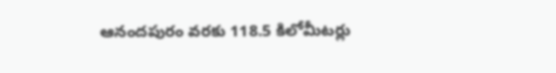ఆనందపురం వరకు 118.5 కిలోమీటర్లు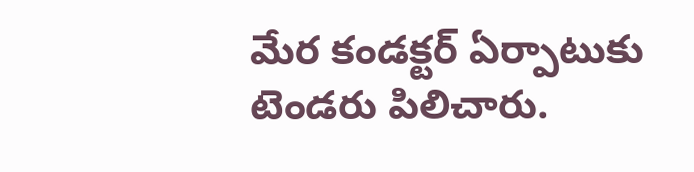మేర కండక్టర్‌ ఏర్పాటుకు టెండరు పిలిచారు.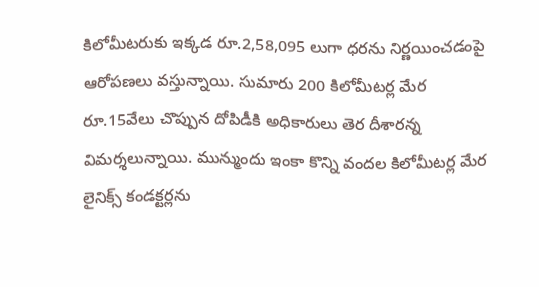కిలోమీటరుకు ఇక్కడ రూ.2,58,095 లుగా ధరను నిర్ణయించడంపై ఆరోపణలు వస్తున్నాయి. సుమారు 200 కిలోమీటర్ల మేర రూ.15వేలు చొప్పున దోపిడీకి అధికారులు తెర దీశారన్న విమర్శలున్నాయి. మున్ముందు ఇంకా కొన్ని వందల కిలోమీటర్ల మేర లైనిక్స్‌ కండక్టర్లను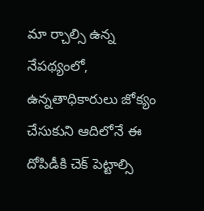మా ర్చాల్సి ఉన్న నేపథ్యంలో, ఉన్నతాధికారులు జోక్యం చేసుకుని ఆదిలోనే ఈ దోపిడీకి చెక్‌ పెట్టాల్సి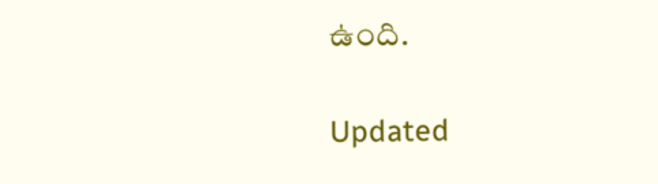ఉంది.

Updated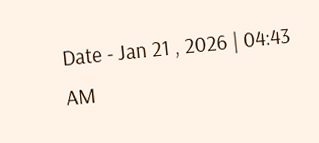Date - Jan 21 , 2026 | 04:43 AM